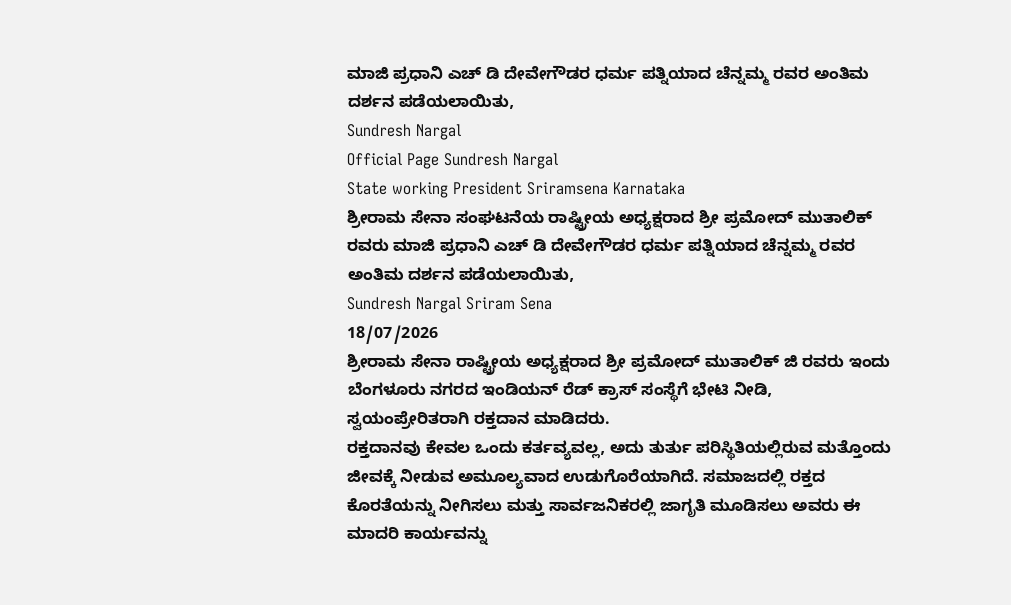ಮಾಜಿ ಪ್ರಧಾನಿ ಎಚ್ ಡಿ ದೇವೇಗೌಡರ ಧರ್ಮ ಪತ್ನಿಯಾದ ಚೆನ್ನಮ್ಮ ರವರ ಅಂತಿಮ ದರ್ಶನ ಪಡೆಯಲಾಯಿತು,
Sundresh Nargal
Official Page Sundresh Nargal
State working President Sriramsena Karnataka
ಶ್ರೀರಾಮ ಸೇನಾ ಸಂಘಟನೆಯ ರಾಷ್ಟ್ರೀಯ ಅಧ್ಯಕ್ಷರಾದ ಶ್ರೀ ಪ್ರಮೋದ್ ಮುತಾಲಿಕ್ ರವರು ಮಾಜಿ ಪ್ರಧಾನಿ ಎಚ್ ಡಿ ದೇವೇಗೌಡರ ಧರ್ಮ ಪತ್ನಿಯಾದ ಚೆನ್ನಮ್ಮ ರವರ ಅಂತಿಮ ದರ್ಶನ ಪಡೆಯಲಾಯಿತು,
Sundresh Nargal Sriram Sena
18/07/2026
ಶ್ರೀರಾಮ ಸೇನಾ ರಾಷ್ಟ್ರೀಯ ಅಧ್ಯಕ್ಷರಾದ ಶ್ರೀ ಪ್ರಮೋದ್ ಮುತಾಲಿಕ್ ಜಿ ರವರು ಇಂದು ಬೆಂಗಳೂರು ನಗರದ ಇಂಡಿಯನ್ ರೆಡ್ ಕ್ರಾಸ್ ಸಂಸ್ಥೆಗೆ ಭೇಟಿ ನೀಡಿ, ಸ್ವಯಂಪ್ರೇರಿತರಾಗಿ ರಕ್ತದಾನ ಮಾಡಿದರು.
ರಕ್ತದಾನವು ಕೇವಲ ಒಂದು ಕರ್ತವ್ಯವಲ್ಲ, ಅದು ತುರ್ತು ಪರಿಸ್ಥಿತಿಯಲ್ಲಿರುವ ಮತ್ತೊಂದು ಜೀವಕ್ಕೆ ನೀಡುವ ಅಮೂಲ್ಯವಾದ ಉಡುಗೊರೆಯಾಗಿದೆ. ಸಮಾಜದಲ್ಲಿ ರಕ್ತದ ಕೊರತೆಯನ್ನು ನೀಗಿಸಲು ಮತ್ತು ಸಾರ್ವಜನಿಕರಲ್ಲಿ ಜಾಗೃತಿ ಮೂಡಿಸಲು ಅವರು ಈ ಮಾದರಿ ಕಾರ್ಯವನ್ನು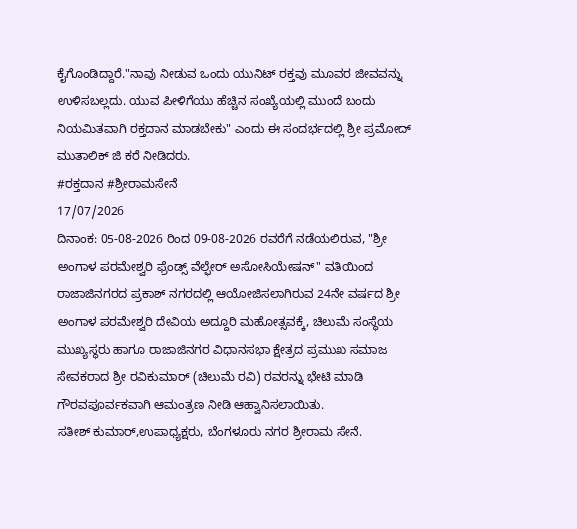ಕೈಗೊಂಡಿದ್ದಾರೆ."ನಾವು ನೀಡುವ ಒಂದು ಯುನಿಟ್ ರಕ್ತವು ಮೂವರ ಜೀವವನ್ನು ಉಳಿಸಬಲ್ಲದು. ಯುವ ಪೀಳಿಗೆಯು ಹೆಚ್ಚಿನ ಸಂಖ್ಯೆಯಲ್ಲಿ ಮುಂದೆ ಬಂದು ನಿಯಮಿತವಾಗಿ ರಕ್ತದಾನ ಮಾಡಬೇಕು" ಎಂದು ಈ ಸಂದರ್ಭದಲ್ಲಿ ಶ್ರೀ ಪ್ರಮೋದ್ ಮುತಾಲಿಕ್ ಜಿ ಕರೆ ನೀಡಿದರು.
#ರಕ್ತದಾನ #ಶ್ರೀರಾಮಸೇನೆ
17/07/2026
ದಿನಾಂಕ: 05-08-2026 ರಿಂದ 09-08-2026 ರವರೆಗೆ ನಡೆಯಲಿರುವ, "ಶ್ರೀ ಅಂಗಾಳ ಪರಮೇಶ್ವರಿ ಫ್ರೆಂಡ್ಸ್ ವೆಲ್ಫೇರ್ ಅಸೋಸಿಯೇಷನ್" ವತಿಯಿಂದ ರಾಜಾಜಿನಗರದ ಪ್ರಕಾಶ್ ನಗರದಲ್ಲಿ ಆಯೋಜಿಸಲಾಗಿರುವ 24ನೇ ವರ್ಷದ ಶ್ರೀ ಅಂಗಾಳ ಪರಮೇಶ್ವರಿ ದೇವಿಯ ಅದ್ದೂರಿ ಮಹೋತ್ಸವಕ್ಕೆ, ಚಿಲುಮೆ ಸಂಸ್ಥೆಯ ಮುಖ್ಯಸ್ಥರು ಹಾಗೂ ರಾಜಾಜಿನಗರ ವಿಧಾನಸಭಾ ಕ್ಷೇತ್ರದ ಪ್ರಮುಖ ಸಮಾಜ ಸೇವಕರಾದ ಶ್ರೀ ರವಿಕುಮಾರ್ (ಚಿಲುಮೆ ರವಿ) ರವರನ್ನು ಭೇಟಿ ಮಾಡಿ ಗೌರವಪೂರ್ವಕವಾಗಿ ಆಮಂತ್ರಣ ನೀಡಿ ಆಹ್ವಾನಿಸಲಾಯಿತು.
ಸತೀಶ್ ಕುಮಾರ್,ಉಪಾಧ್ಯಕ್ಷರು, ಬೆಂಗಳೂರು ನಗರ ಶ್ರೀರಾಮ ಸೇನೆ.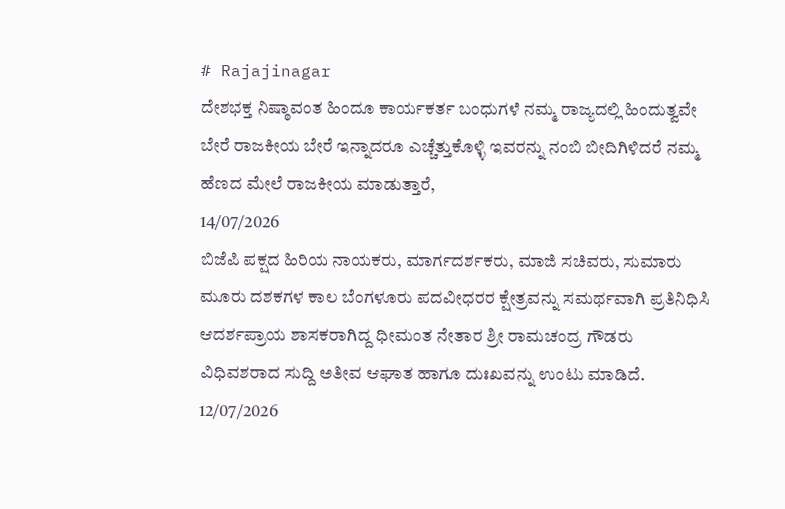# Rajajinagar
ದೇಶಭಕ್ತ ನಿಷ್ಠಾವಂತ ಹಿಂದೂ ಕಾರ್ಯಕರ್ತ ಬಂಧುಗಳೆ ನಮ್ಮ ರಾಜ್ಯದಲ್ಲಿ ಹಿಂದುತ್ವವೇ ಬೇರೆ ರಾಜಕೀಯ ಬೇರೆ ಇನ್ನಾದರೂ ಎಚ್ಚೆತ್ತುಕೊಳ್ಳಿ ಇವರನ್ನು ನಂಬಿ ಬೀದಿಗಿಳಿದರೆ ನಮ್ಮ ಹೆಣದ ಮೇಲೆ ರಾಜಕೀಯ ಮಾಡುತ್ತಾರೆ,
14/07/2026
ಬಿಜೆಪಿ ಪಕ್ಷದ ಹಿರಿಯ ನಾಯಕರು, ಮಾರ್ಗದರ್ಶಕರು, ಮಾಜಿ ಸಚಿವರು, ಸುಮಾರು ಮೂರು ದಶಕಗಳ ಕಾಲ ಬೆಂಗಳೂರು ಪದವೀಧರರ ಕ್ಷೇತ್ರವನ್ನು ಸಮರ್ಥವಾಗಿ ಪ್ರತಿನಿಧಿಸಿ ಆದರ್ಶಪ್ರಾಯ ಶಾಸಕರಾಗಿದ್ದ ಧೀಮಂತ ನೇತಾರ ಶ್ರೀ ರಾಮಚಂದ್ರ ಗೌಡರು ವಿಧಿವಶರಾದ ಸುದ್ದಿ ಅತೀವ ಆಘಾತ ಹಾಗೂ ದುಃಖವನ್ನು ಉಂಟು ಮಾಡಿದೆ.
12/07/2026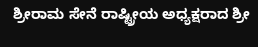ಶ್ರೀರಾಮ ಸೇನೆ ರಾಷ್ಟ್ರೀಯ ಅಧ್ಯಕ್ಷರಾದ ಶ್ರೀ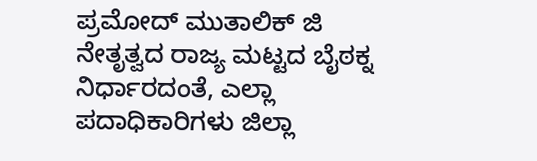ಪ್ರಮೋದ್ ಮುತಾಲಿಕ್ ಜಿ ನೇತೃತ್ವದ ರಾಜ್ಯ ಮಟ್ಟದ ಬೈಠಕ್ನ ನಿರ್ಧಾರದಂತೆ, ಎಲ್ಲಾ ಪದಾಧಿಕಾರಿಗಳು ಜಿಲ್ಲಾ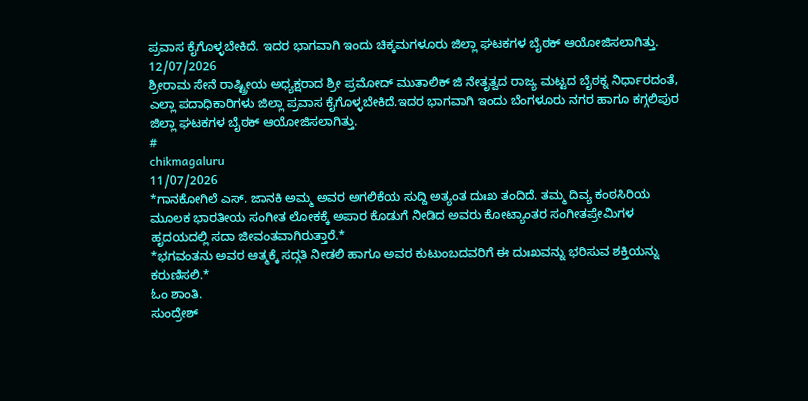ಪ್ರವಾಸ ಕೈಗೊಳ್ಳಬೇಕಿದೆ. ಇದರ ಭಾಗವಾಗಿ ಇಂದು ಚಿಕ್ಕಮಗಳೂರು ಜಿಲ್ಲಾ ಘಟಕಗಳ ಬೈಠಕ್ ಆಯೋಜಿಸಲಾಗಿತ್ತು.
12/07/2026
ಶ್ರೀರಾಮ ಸೇನೆ ರಾಷ್ಟ್ರೀಯ ಅಧ್ಯಕ್ಷರಾದ ಶ್ರೀ ಪ್ರಮೋದ್ ಮುತಾಲಿಕ್ ಜಿ ನೇತೃತ್ವದ ರಾಜ್ಯ ಮಟ್ಟದ ಬೈಠಕ್ನ ನಿರ್ಧಾರದಂತೆ, ಎಲ್ಲಾ ಪದಾಧಿಕಾರಿಗಳು ಜಿಲ್ಲಾ ಪ್ರವಾಸ ಕೈಗೊಳ್ಳಬೇಕಿದೆ.ಇದರ ಭಾಗವಾಗಿ ಇಂದು ಬೆಂಗಳೂರು ನಗರ ಹಾಗೂ ಕಗ್ಗಲಿಪುರ ಜಿಲ್ಲಾ ಘಟಕಗಳ ಬೈಠಕ್ ಆಯೋಜಿಸಲಾಗಿತ್ತು.
#
chikmagaluru
11/07/2026
*ಗಾನಕೋಗಿಲೆ ಎಸ್. ಜಾನಕಿ ಅಮ್ಮ ಅವರ ಅಗಲಿಕೆಯ ಸುದ್ದಿ ಅತ್ಯಂತ ದುಃಖ ತಂದಿದೆ. ತಮ್ಮ ದಿವ್ಯ ಕಂಠಸಿರಿಯ ಮೂಲಕ ಭಾರತೀಯ ಸಂಗೀತ ಲೋಕಕ್ಕೆ ಅಪಾರ ಕೊಡುಗೆ ನೀಡಿದ ಅವರು ಕೋಟ್ಯಾಂತರ ಸಂಗೀತಪ್ರೇಮಿಗಳ ಹೃದಯದಲ್ಲಿ ಸದಾ ಜೀವಂತವಾಗಿರುತ್ತಾರೆ.*
*ಭಗವಂತನು ಅವರ ಆತ್ಮಕ್ಕೆ ಸದ್ಗತಿ ನೀಡಲಿ ಹಾಗೂ ಅವರ ಕುಟುಂಬದವರಿಗೆ ಈ ದುಃಖವನ್ನು ಭರಿಸುವ ಶಕ್ತಿಯನ್ನು ಕರುಣಿಸಲಿ.*
ಓಂ ಶಾಂತಿ.
ಸುಂದ್ರೇಶ್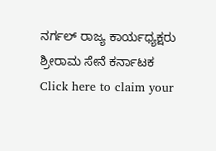ನರ್ಗಲ್ ರಾಜ್ಯ ಕಾರ್ಯಧ್ಯಕ್ಷರು ಶ್ರೀರಾಮ ಸೇನೆ ಕರ್ನಾಟಕ
Click here to claim your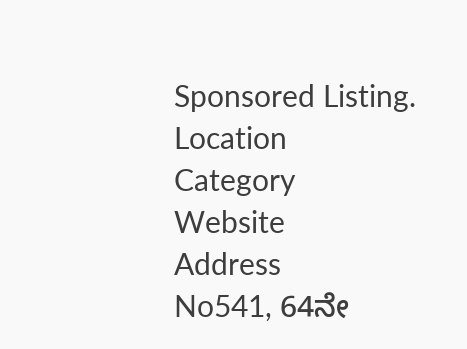Sponsored Listing.
Location
Category
Website
Address
No541, 64ನೇ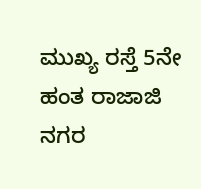ಮುಖ್ಯ ರಸ್ತೆ 5ನೇ ಹಂತ ರಾಜಾಜಿ ನಗರ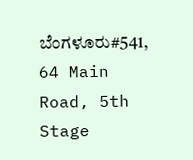ಬೆಂಗಳೂರು#541, 64 Main Road, 5th Stage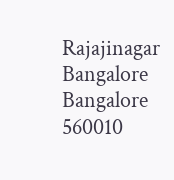Rajajinagar Bangalore
Bangalore
560010